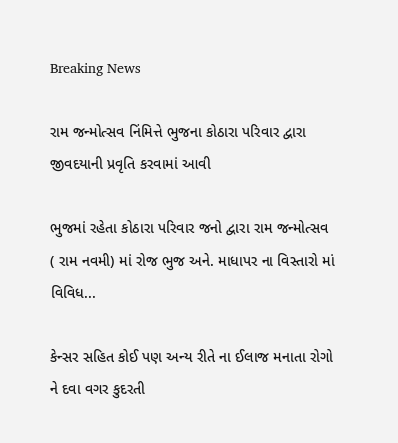Breaking News

રામ જન્મોત્સવ નિંમિત્તે ભુજના કોઠારા પરિવાર દ્વારા જીવદયાની પ્રવૃતિ કરવામાં આવી

ભુજમાં રહેતા કોઠારા પરિવાર જનો દ્વારા રામ જન્મોત્સવ ( રામ નવમી) માં રોજ ભુજ અને. માધાપર ના વિસ્તારો માં વિવિધ...

કેન્સર સહિત કોઈ પણ અન્ય રીતે ના ઈલાજ મનાતા રોગો ને દવા વગર કુદરતી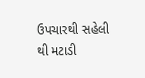ઉપચારથી સહેલી થી મટાડી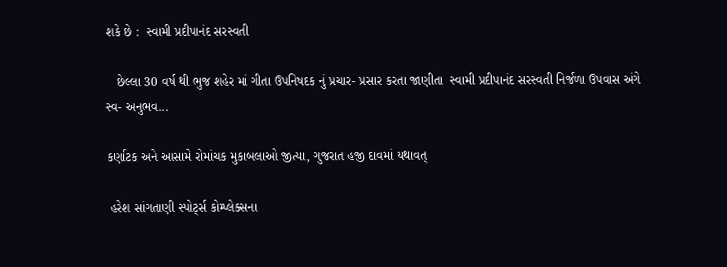શકે છે :  સ્વામી પ્રદીપાનંદ સરસ્વતી

   છેલ્લા 30 વર્ષ થી ભુજ શહેર માં ગીતા ઉપનિષદક નું પ્રચાર- પ્રસાર કરતા જાણીતા  સ્વામી પ્રદીપાનંદ સરસ્વતી નિર્જળા ઉપવાસ અંગે સ્વ- અનુભવ...

કર્ણાટક અને આસામે રોમાંચક મુકાબલાઓ જીત્યા, ગુજરાત હજી દાવમાં યથાવત્

 હરેશ સાંગતાણી સ્પોર્ટ્સ કોમ્પ્લેક્સના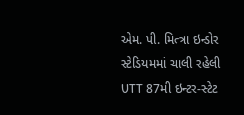એમ. પી. મિત્ત્રા ઇન્ડોર સ્ટેડિયમમાં ચાલી રહેલી UTT 87મી ઇન્ટર-સ્ટેટ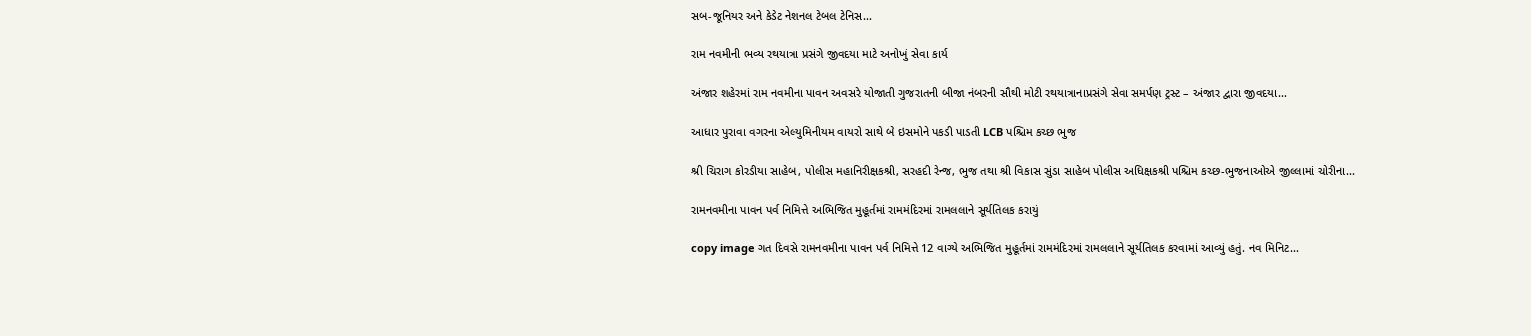સબ-જૂનિયર અને કેડેટ નેશનલ ટેબલ ટેનિસ...

રામ નવમીની ભવ્ય રથયાત્રા પ્રસંગે જીવદયા માટે અનોખું સેવા કાર્ય

અંજાર શહેરમાં રામ નવમીના પાવન અવસરે યોજાતી ગુજરાતની બીજા નંબરની સૌથી મોટી રથયાત્રાનાપ્રસંગે સેવા સમર્પણ ટ્રસ્ટ – અંજાર દ્વારા જીવદયા...

આધાર પુરાવા વગરના એલ્યુમિનીયમ વાયરો સાથે બે ઇસમોને પકડી પાડતી LCB પશ્ચિમ કચ્છ ભુજ

શ્રી ચિરાગ કોરડીયા સાહેબ, પોલીસ મહાનિરીક્ષકશ્રી, સરહદી રેન્જ, ભુજ તથા શ્રી વિકાસ સુંડા સાહેબ પોલીસ અધિક્ષકશ્રી પશ્ચિમ કચ્છ-ભુજનાઓએ જીલ્લામાં ચોરીના...

રામનવમીના પાવન પર્વ નિમિત્તે અભિજિત મુહૂર્તમાં રામમંદિરમાં રામલલાને સૂર્યતિલક કરાયું

copy image ગત દિવસે રામનવમીના પાવન પર્વ નિમિત્તે 12 વાગ્યે અભિજિત મુહૂર્તમાં રામમંદિરમાં રામલલાને સૂર્યતિલક કરવામાં આવ્યું હતું. નવ મિનિટ...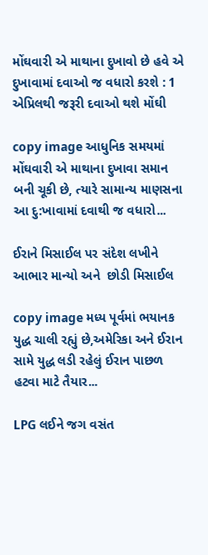મોંઘવારી એ માથાના દુખાવો છે હવે એ દુખાવામાં દવાઓ જ વધારો કરશે : 1 એપ્રિલથી જરૂરી દવાઓ થશે મોંઘી

copy image આધુનિક સમયમાં મોંઘવારી એ માથાના દુખાવા સમાન બની ચૂકી છે, ત્યારે સામાન્ય માણસના આ દુ:ખાવામાં દવાથી જ વધારો...

ઈરાને મિસાઈલ પર સંદેશ લખીને આભાર માન્યો અને  છોડી મિસાઈલ

copy image મધ્ય પૂર્વમાં ભયાનક યુદ્ધ ચાલી રહ્યું છે,અમેરિકા અને ઈરાન સામે યુદ્ધ લડી રહેલું ઈરાન પાછળ હટવા માટે તૈયાર...

LPG લઈને જગ વસંત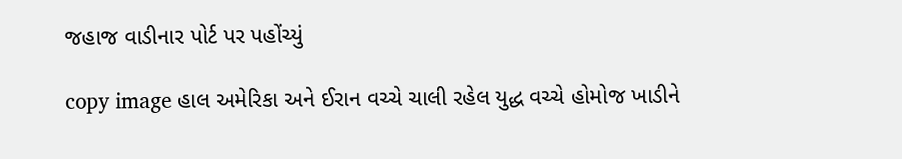જહાજ વાડીનાર પોર્ટ પર પહોંચ્યું

copy image હાલ અમેરિકા અને ઈરાન વચ્ચે ચાલી રહેલ યુદ્ધ વચ્ચે હોમોજ ખાડીને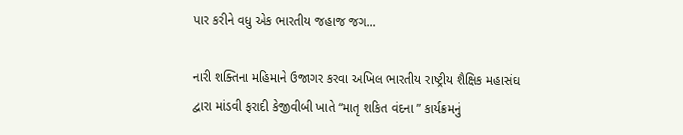પાર કરીને વધુ એક ભારતીય જહાજ જગ...

નારી શક્તિના મહિમાને ઉજાગર કરવા અખિલ ભારતીય રાષ્ટ્રીય શૈક્ષિક મહાસંઘ દ્વારા માંડવી ફરાદી કેજીવીબી ખાતે “માતૃ શકિત વંદના ” કાર્યક્રમનું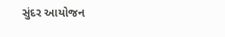સુંદર આયોજન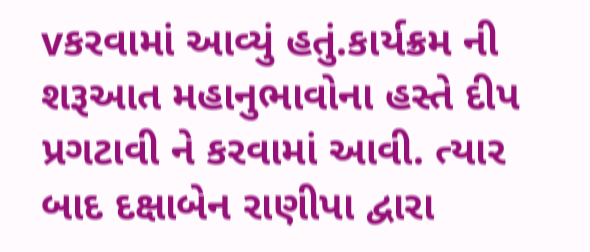vકરવામાં આવ્યું હતું.કાર્યક્રમ ની શરૂઆત મહાનુભાવોના હસ્તે દીપ પ્રગટાવી ને કરવામાં આવી. ત્યાર બાદ દક્ષાબેન રાણીપા દ્વારા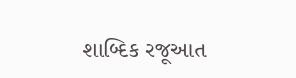શાબ્દિક રજૂઆત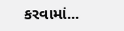કરવામાં...